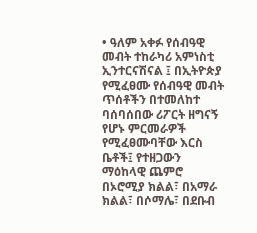• ዓለም አቀፉ የሰብዓዊ መብት ተከራካሪ አምነስቲ ኢንተርናሽናል ፤ በኢትዮጵያ የሚፈፀሙ የሰብዓዊ መብት ጥሰቶችን በተመለከተ ባሰባሰበው ሪፖርት ዘግናኝ የሆኑ ምርመራዎች የሚፈፀሙባቸው እርስ ቤቶች፤ የተዘጋውን ማዕከላዊ ጨምሮ በኦሮሚያ ክልል፣ በአማራ ክልል፣ በሶማሌ፣ በደቡብ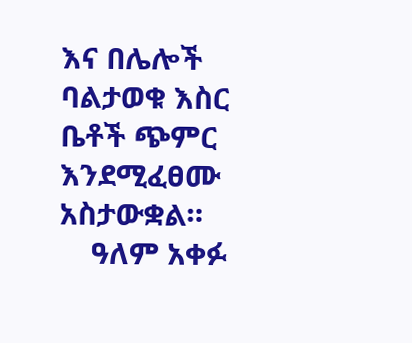እና በሌሎች ባልታወቁ እስር ቤቶች ጭምር እንደሚፈፀሙ አስታውቋል።
    ዓለም አቀፉ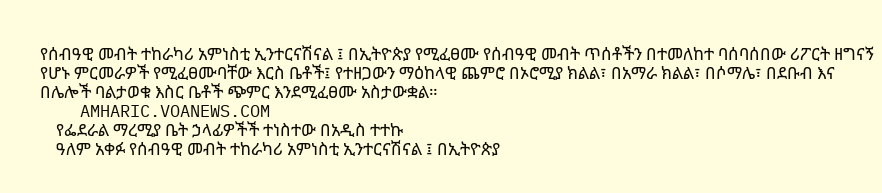የሰብዓዊ መብት ተከራካሪ አምነስቲ ኢንተርናሽናል ፤ በኢትዮጵያ የሚፈፀሙ የሰብዓዊ መብት ጥሰቶችን በተመለከተ ባሰባሰበው ሪፖርት ዘግናኝ የሆኑ ምርመራዎች የሚፈፀሙባቸው እርስ ቤቶች፤ የተዘጋውን ማዕከላዊ ጨምሮ በኦሮሚያ ክልል፣ በአማራ ክልል፣ በሶማሌ፣ በደቡብ እና በሌሎች ባልታወቁ እስር ቤቶች ጭምር እንደሚፈፀሙ አስታውቋል።
    AMHARIC.VOANEWS.COM
    የፌደራል ማረሚያ ቤት ኃላፊዎችች ተነስተው በአዲስ ተተኩ
    ዓለም አቀፉ የሰብዓዊ መብት ተከራካሪ አምነስቲ ኢንተርናሽናል ፤ በኢትዮጵያ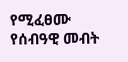የሚፈፀሙ የሰብዓዊ መብት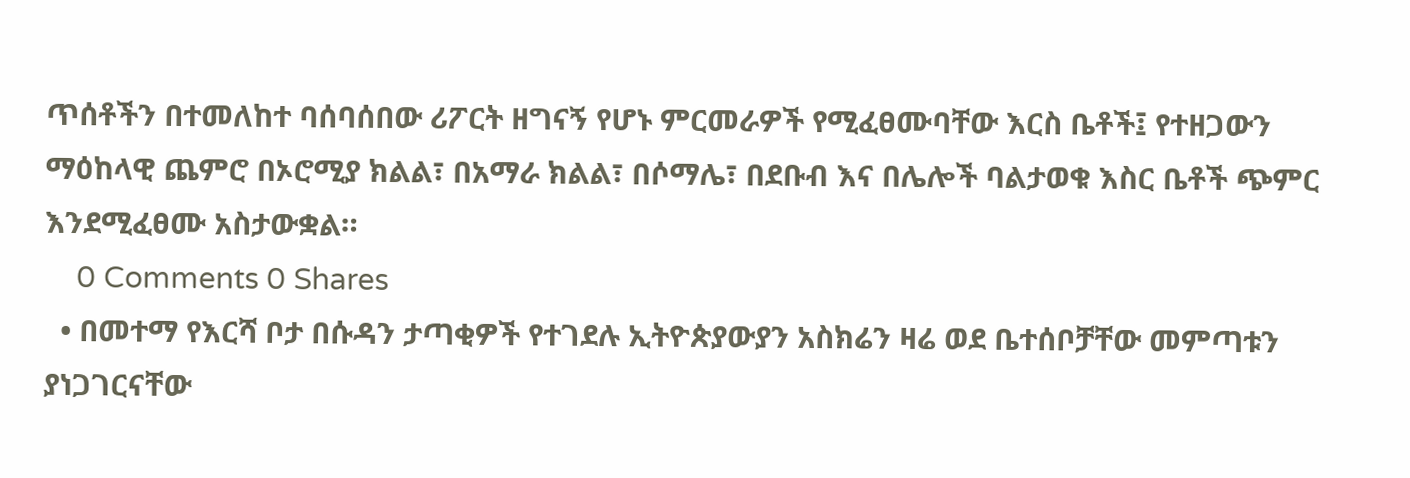ጥሰቶችን በተመለከተ ባሰባሰበው ሪፖርት ዘግናኝ የሆኑ ምርመራዎች የሚፈፀሙባቸው እርስ ቤቶች፤ የተዘጋውን ማዕከላዊ ጨምሮ በኦሮሚያ ክልል፣ በአማራ ክልል፣ በሶማሌ፣ በደቡብ እና በሌሎች ባልታወቁ እስር ቤቶች ጭምር እንደሚፈፀሙ አስታውቋል።
    0 Comments 0 Shares
  • በመተማ የእርሻ ቦታ በሱዳን ታጣቂዎች የተገደሉ ኢትዮጵያውያን አስክሬን ዛሬ ወደ ቤተሰቦቻቸው መምጣቱን ያነጋገርናቸው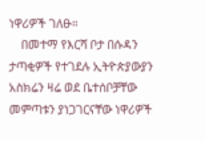ነዋሪዎች ገለፁ።
    በመተማ የእርሻ ቦታ በሱዳን ታጣቂዎች የተገደሉ ኢትዮጵያውያን አስክሬን ዛሬ ወደ ቤተሰቦቻቸው መምጣቱን ያነጋገርናቸው ነዋሪዎች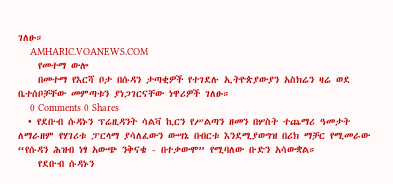ገለፁ።
    AMHARIC.VOANEWS.COM
    የመተማ ውሎ
    በመተማ የእርሻ ቦታ በሱዳን ታጣቂዎች የተገደሉ ኢትዮጵያውያን አስክሬን ዛሬ ወደ ቤተሰቦቻቸው መምጣቱን ያነጋገርናቸው ነዋሪዎች ገለፁ።
    0 Comments 0 Shares
  • የደቡብ ሱዳኑን ፕሬዚዳንት ሳልቫ ኪርን የሥልጣን ዘመን በሦስት ተጨማሪ ዓመታት ለማራዘም የሃገሪቱ ፓርላማ ያሳለፈውን ውሣኔ በብርቱ እንደሚያወግዝ በሪክ ማቻር የሚመራው “የሱዳን ሕዝብ ነፃ አውጭ ንቅናቄ - በተቃውሞ” የሚባለው ቡድን አሳውቋል።
    የደቡብ ሱዳኑን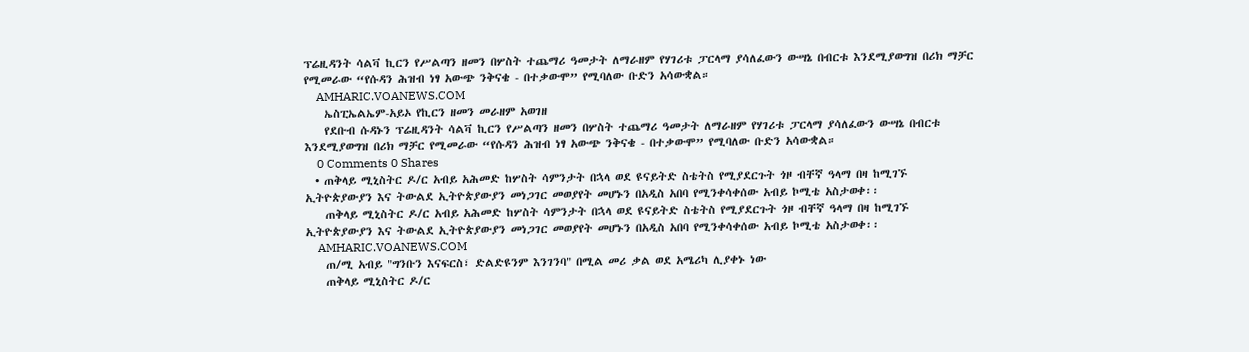ፕሬዚዳንት ሳልቫ ኪርን የሥልጣን ዘመን በሦስት ተጨማሪ ዓመታት ለማራዘም የሃገሪቱ ፓርላማ ያሳለፈውን ውሣኔ በብርቱ እንደሚያወግዝ በሪክ ማቻር የሚመራው “የሱዳን ሕዝብ ነፃ አውጭ ንቅናቄ - በተቃውሞ” የሚባለው ቡድን አሳውቋል።
    AMHARIC.VOANEWS.COM
    ኤስፒኤልኤም-አይኦ የኪርን ዘመን መራዘም አወገዘ
    የደቡብ ሱዳኑን ፕሬዚዳንት ሳልቫ ኪርን የሥልጣን ዘመን በሦስት ተጨማሪ ዓመታት ለማራዘም የሃገሪቱ ፓርላማ ያሳለፈውን ውሣኔ በብርቱ እንደሚያወግዝ በሪክ ማቻር የሚመራው “የሱዳን ሕዝብ ነፃ አውጭ ንቅናቄ - በተቃውሞ” የሚባለው ቡድን አሳውቋል።
    0 Comments 0 Shares
  • ጠቅላይ ሚኒስትር ዶ/ር አብይ አሕመድ ከሦስት ሳምንታት በኋላ ወደ ዩናይትድ ስቴትስ የሚያደርጉት ጎዞ ብቸኛ ዓላማ በዛ ከሚገኙ ኢትዮጵያውያን እና ትውልደ ኢትዮጵያውያን መነጋገር መወያየት መሆኑን በአዲስ አበባ የሚንቀሳቀሰው አብይ ኮሚቴ አስታወቀ፡፡
    ጠቅላይ ሚኒስትር ዶ/ር አብይ አሕመድ ከሦስት ሳምንታት በኋላ ወደ ዩናይትድ ስቴትስ የሚያደርጉት ጎዞ ብቸኛ ዓላማ በዛ ከሚገኙ ኢትዮጵያውያን እና ትውልደ ኢትዮጵያውያን መነጋገር መወያየት መሆኑን በአዲስ አበባ የሚንቀሳቀሰው አብይ ኮሚቴ አስታወቀ፡፡
    AMHARIC.VOANEWS.COM
    ጠ/ሚ አብይ "ግንቡን እናፍርስ፣ ድልድዩንም እንገንባ" በሚል መሪ ቃል ወደ አሜሪካ ሊያቀኑ ነው
    ጠቅላይ ሚኒስትር ዶ/ር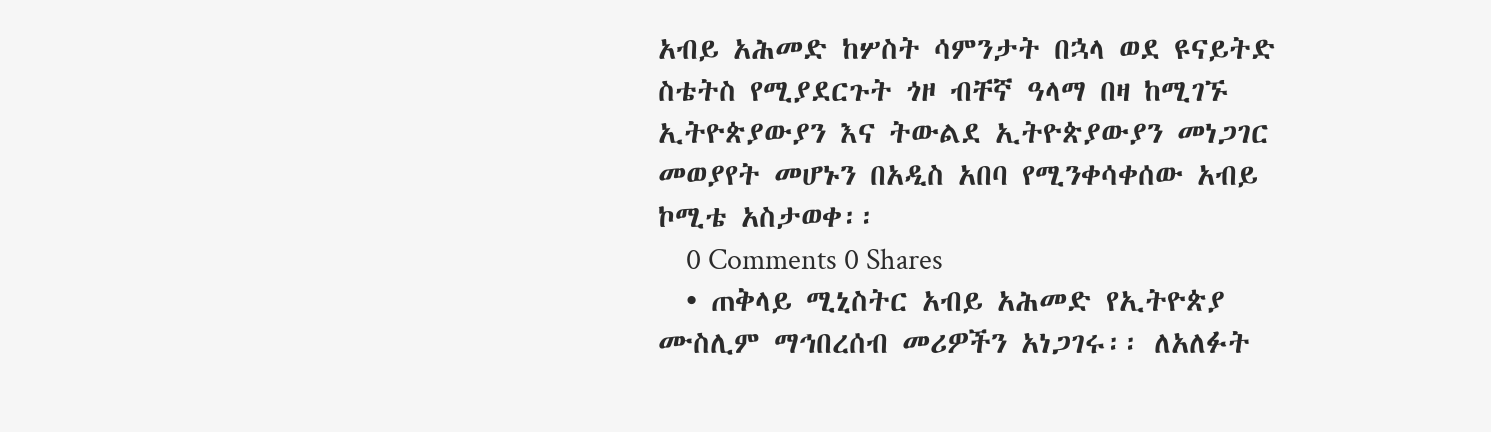አብይ አሕመድ ከሦስት ሳምንታት በኋላ ወደ ዩናይትድ ስቴትስ የሚያደርጉት ጎዞ ብቸኛ ዓላማ በዛ ከሚገኙ ኢትዮጵያውያን እና ትውልደ ኢትዮጵያውያን መነጋገር መወያየት መሆኑን በአዲስ አበባ የሚንቀሳቀሰው አብይ ኮሚቴ አስታወቀ፡፡
    0 Comments 0 Shares
  • ጠቅላይ ሚኒስትር አብይ አሕመድ የኢትዮጵያ ሙስሊም ማኅበረሰብ መሪዎችን አነጋገሩ፡፡ ለአለፉት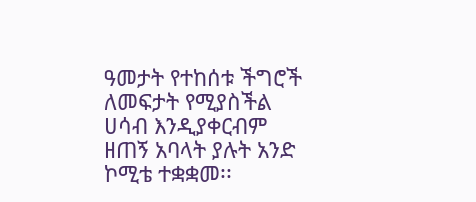ዓመታት የተከሰቱ ችግሮች ለመፍታት የሚያስችል ሀሳብ እንዲያቀርብም ዘጠኝ አባላት ያሉት አንድ ኮሚቴ ተቋቋመ፡፡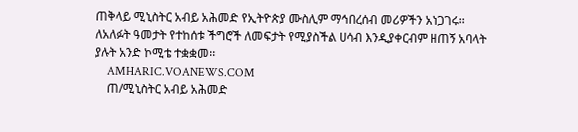ጠቅላይ ሚኒስትር አብይ አሕመድ የኢትዮጵያ ሙስሊም ማኅበረሰብ መሪዎችን አነጋገሩ፡፡ ለአለፉት ዓመታት የተከሰቱ ችግሮች ለመፍታት የሚያስችል ሀሳብ እንዲያቀርብም ዘጠኝ አባላት ያሉት አንድ ኮሚቴ ተቋቋመ፡፡
    AMHARIC.VOANEWS.COM
    ጠ/ሚኒስትር አብይ አሕመድ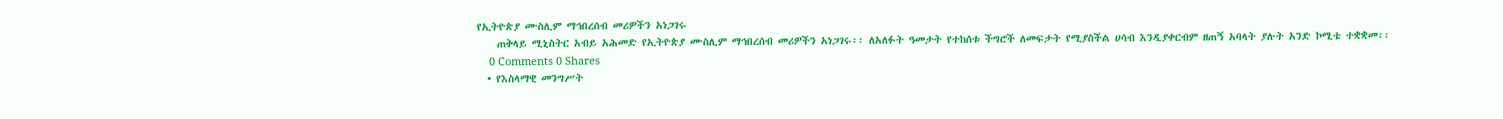የኢትዮጵያ ሙስሊም ማኅበረሰብ መሪዎችን አነጋገሩ
    ጠቅላይ ሚኒስትር አብይ አሕመድ የኢትዮጵያ ሙስሊም ማኅበረሰብ መሪዎችን አነጋገሩ፡፡ ለአለፉት ዓመታት የተከሰቱ ችግሮች ለመፍታት የሚያስችል ሀሳብ እንዲያቀርብም ዘጠኝ አባላት ያሉት አንድ ኮሚቴ ተቋቋመ፡፡
    0 Comments 0 Shares
  • የእስላማዊ መንግሥት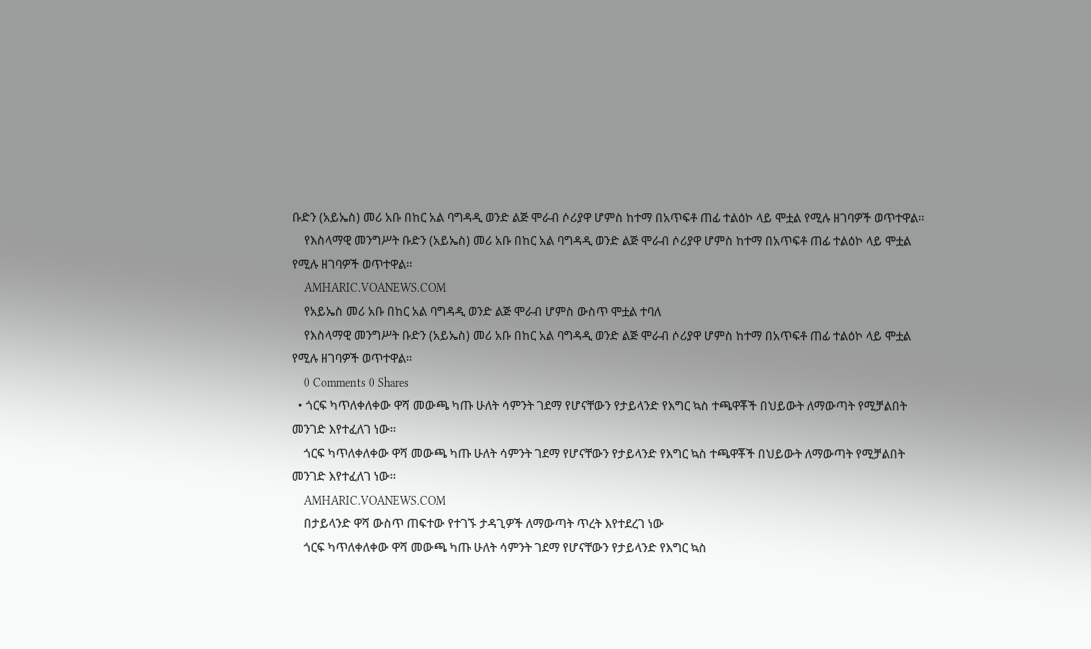ቡድን (አይኤስ) መሪ አቡ በከር አል ባግዳዲ ወንድ ልጅ ሞራብ ሶሪያዋ ሆምስ ከተማ በአጥፍቶ ጠፊ ተልዕኮ ላይ ሞቷል የሚሉ ዘገባዎች ወጥተዋል።
    የእስላማዊ መንግሥት ቡድን (አይኤስ) መሪ አቡ በከር አል ባግዳዲ ወንድ ልጅ ሞራብ ሶሪያዋ ሆምስ ከተማ በአጥፍቶ ጠፊ ተልዕኮ ላይ ሞቷል የሚሉ ዘገባዎች ወጥተዋል።
    AMHARIC.VOANEWS.COM
    የአይኤስ መሪ አቡ በከር አል ባግዳዲ ወንድ ልጅ ሞራብ ሆምስ ውስጥ ሞቷል ተባለ
    የእስላማዊ መንግሥት ቡድን (አይኤስ) መሪ አቡ በከር አል ባግዳዲ ወንድ ልጅ ሞራብ ሶሪያዋ ሆምስ ከተማ በአጥፍቶ ጠፊ ተልዕኮ ላይ ሞቷል የሚሉ ዘገባዎች ወጥተዋል።
    0 Comments 0 Shares
  • ጎርፍ ካጥለቀለቀው ዋሻ መውጫ ካጡ ሁለት ሳምንት ገደማ የሆናቸውን የታይላንድ የእግር ኳስ ተጫዋቾች በህይውት ለማውጣት የሚቻልበት መንገድ እየተፈለገ ነው።
    ጎርፍ ካጥለቀለቀው ዋሻ መውጫ ካጡ ሁለት ሳምንት ገደማ የሆናቸውን የታይላንድ የእግር ኳስ ተጫዋቾች በህይውት ለማውጣት የሚቻልበት መንገድ እየተፈለገ ነው።
    AMHARIC.VOANEWS.COM
    በታይላንድ ዋሻ ውስጥ ጠፍተው የተገኙ ታዳጊዎች ለማውጣት ጥረት እየተደረገ ነው
    ጎርፍ ካጥለቀለቀው ዋሻ መውጫ ካጡ ሁለት ሳምንት ገደማ የሆናቸውን የታይላንድ የእግር ኳስ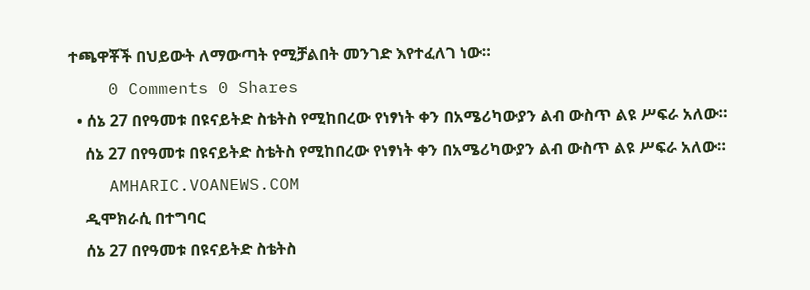ተጫዋቾች በህይውት ለማውጣት የሚቻልበት መንገድ እየተፈለገ ነው።
    0 Comments 0 Shares
  • ሰኔ 27 በየዓመቱ በዩናይትድ ስቴትስ የሚከበረው የነፃነት ቀን በአሜሪካውያን ልብ ውስጥ ልዩ ሥፍራ አለው።
    ሰኔ 27 በየዓመቱ በዩናይትድ ስቴትስ የሚከበረው የነፃነት ቀን በአሜሪካውያን ልብ ውስጥ ልዩ ሥፍራ አለው።
    AMHARIC.VOANEWS.COM
    ዲሞክራሲ በተግባር
    ሰኔ 27 በየዓመቱ በዩናይትድ ስቴትስ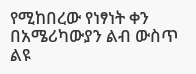የሚከበረው የነፃነት ቀን በአሜሪካውያን ልብ ውስጥ ልዩ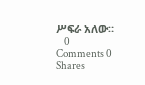ሥፍራ አለው።
    0 Comments 0 Shares